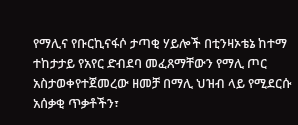የማሊና የቡርኪናፋሶ ታጣቂ ሃይሎች በቲንዛኦቴኔ ከተማ ተከታታይ የአየር ድብደባ መፈጸማቸውን የማሊ ጦር አስታወቀየተጀመረው ዘመቻ በማሊ ህዝብ ላይ የሚደርሱ አሰቃቂ ጥቃቶችን፣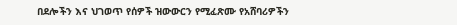በደሎችን እና ህገወጥ የሰዎች ዝውውርን የሚፈጽሙ የአሸባሪዎችን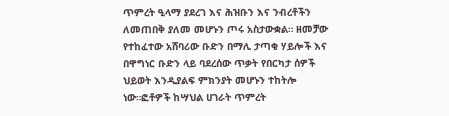ጥምረት ዒላማ ያደረገ እና ሕዝቡን እና ንብረቶችን ለመጠበቅ ያለመ መሆኑን ጦሩ አስታውቋል። ዘመቻው የተከፈተው አሸባሪው ቡድን በማሊ ታጣቂ ሃይሎች እና በዋግነር ቡድን ላይ ባደረሰው ጥቃት የበርካታ ሰዎች ህይወት እንዲያልፍ ምክንያት መሆኑን ተከትሎ ነው።ፎቶዎች ከሣህል ሀገራት ጥምረት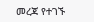መረጃ የተገኙ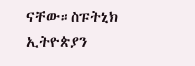ናቸው።ስፑትኒክ ኢትዮጵያን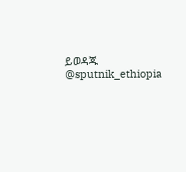ይወዳጁ @sputnik_ethiopia